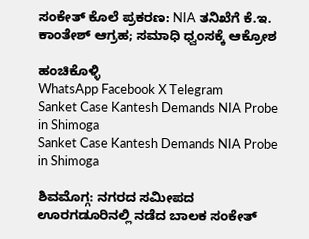ಸಂಕೇತ್ ಕೊಲೆ ಪ್ರಕರಣ: NIA ತನಿಖೆಗೆ ಕೆ.ಇ. ಕಾಂತೇಶ್ ಆಗ್ರಹ; ಸಮಾಧಿ ಧ್ವಂಸಕ್ಕೆ ಆಕ್ರೋಶ

ಹಂಚಿಕೊಳ್ಳಿ
WhatsApp Facebook X Telegram
Sanket Case Kantesh Demands NIA Probe in Shimoga
Sanket Case Kantesh Demands NIA Probe in Shimoga

ಶಿವಮೊಗ್ಗ: ನಗರದ ಸಮೀಪದ ಊರಗಡೂರಿನಲ್ಲಿ ನಡೆದ ಬಾಲಕ ಸಂಕೇತ್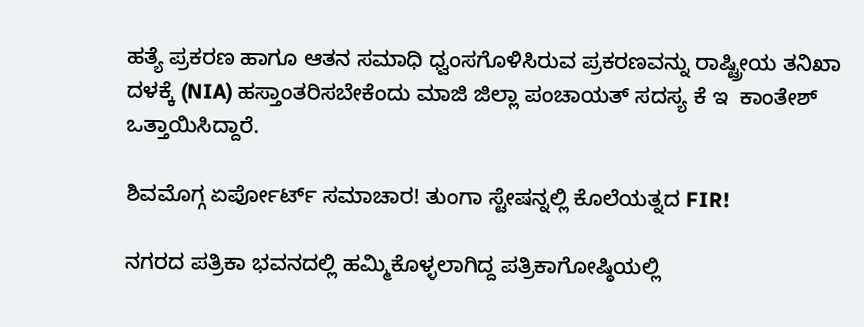ಹತ್ಯೆ ಪ್ರಕರಣ ಹಾಗೂ ಆತನ ಸಮಾಧಿ ಧ್ವಂಸಗೊಳಿಸಿರುವ ಪ್ರಕರಣವನ್ನು ರಾಷ್ಟ್ರೀಯ ತನಿಖಾ ದಳಕ್ಕೆ (NIA) ಹಸ್ತಾಂತರಿಸಬೇಕೆಂದು ಮಾಜಿ ಜಿಲ್ಲಾ ಪಂಚಾಯತ್ ಸದಸ್ಯ ಕೆ ಇ  ಕಾಂತೇಶ್ ಒತ್ತಾಯಿಸಿದ್ದಾರೆ.

ಶಿವಮೊಗ್ಗ ಏರ್ಪೋರ್ಟ್ ಸಮಾಚಾರ! ತುಂಗಾ ಸ್ಟೇಷನ್ನಲ್ಲಿ ಕೊಲೆಯತ್ನದ FIR!

ನಗರದ ಪತ್ರಿಕಾ ಭವನದಲ್ಲಿ ಹಮ್ಮಿಕೊಳ್ಳಲಾಗಿದ್ದ ಪತ್ರಿಕಾಗೋಷ್ಠಿಯಲ್ಲಿ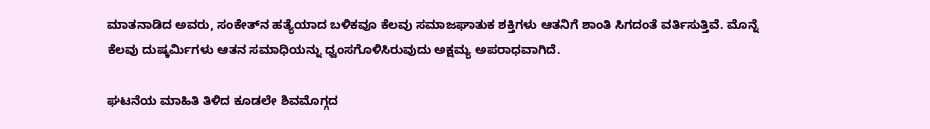ಮಾತನಾಡಿದ ಅವರು, ಸಂಕೇತ್‌ನ ಹತ್ಯೆಯಾದ ಬಳಿಕವೂ ಕೆಲವು ಸಮಾಜಘಾತುಕ ಶಕ್ತಿಗಳು ಆತನಿಗೆ ಶಾಂತಿ ಸಿಗದಂತೆ ವರ್ತಿಸುತ್ತಿವೆ. ಮೊನ್ನೆ ಕೆಲವು ದುಷ್ಕರ್ಮಿಗಳು ಆತನ ಸಮಾಧಿಯನ್ನು ಧ್ವಂಸಗೊಳಿಸಿರುವುದು ಅಕ್ಷಮ್ಯ ಅಪರಾಧವಾಗಿದೆ.

ಘಟನೆಯ ಮಾಹಿತಿ ತಿಳಿದ ಕೂಡಲೇ ಶಿವಮೊಗ್ಗದ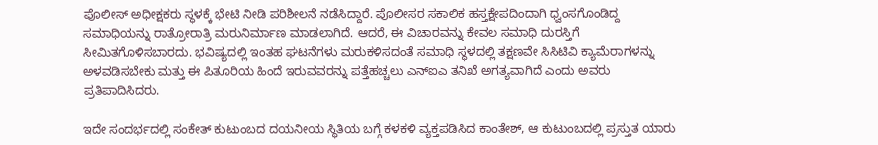ಪೊಲೀಸ್ ಅಧೀಕ್ಷಕರು ಸ್ಥಳಕ್ಕೆ ಭೇಟಿ ನೀಡಿ ಪರಿಶೀಲನೆ ನಡೆಸಿದ್ದಾರೆ. ಪೊಲೀಸರ ಸಕಾಲಿಕ ಹಸ್ತಕ್ಷೇಪದಿಂದಾಗಿ ಧ್ವಂಸಗೊಂಡಿದ್ದ ಸಮಾಧಿಯನ್ನು ರಾತ್ರೋರಾತ್ರಿ ಮರುನಿರ್ಮಾಣ ಮಾಡಲಾಗಿದೆ. ಆದರೆ, ಈ ವಿಚಾರವನ್ನು ಕೇವಲ ಸಮಾಧಿ ದುರಸ್ತಿಗೆ ಸೀಮಿತಗೊಳಿಸಬಾರದು. ಭವಿಷ್ಯದಲ್ಲಿ ಇಂತಹ ಘಟನೆಗಳು ಮರುಕಳಿಸದಂತೆ ಸಮಾಧಿ ಸ್ಥಳದಲ್ಲಿ ತಕ್ಷಣವೇ ಸಿಸಿಟಿವಿ ಕ್ಯಾಮೆರಾಗಳನ್ನು ಅಳವಡಿಸಬೇಕು ಮತ್ತು ಈ ಪಿತೂರಿಯ ಹಿಂದೆ ಇರುವವರನ್ನು ಪತ್ತೆಹಚ್ಚಲು ಎನ್‌ಐಎ ತನಿಖೆ ಅಗತ್ಯವಾಗಿದೆ ಎಂದು ಅವರು ಪ್ರತಿಪಾದಿಸಿದರು.

ಇದೇ ಸಂದರ್ಭದಲ್ಲಿ ಸಂಕೇತ್ ಕುಟುಂಬದ ದಯನೀಯ ಸ್ಥಿತಿಯ ಬಗ್ಗೆ ಕಳಕಳಿ ವ್ಯಕ್ತಪಡಿಸಿದ ಕಾಂತೇಶ್, ಆ ಕುಟುಂಬದಲ್ಲಿ ಪ್ರಸ್ತುತ ಯಾರು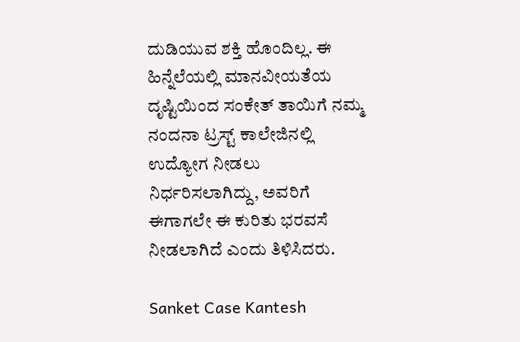ದುಡಿಯುವ ಶಕ್ತಿ ಹೊಂದಿಲ್ಲ. ಈ ಹಿನ್ನೆಲೆಯಲ್ಲಿ ಮಾನವೀಯತೆಯ ದೃಷ್ಟಿಯಿಂದ ಸಂಕೇತ್ ತಾಯಿಗೆ ನಮ್ಮ ನಂದನಾ ಟ್ರಸ್ಟ್ ಕಾಲೇಜಿನಲ್ಲಿ ಉದ್ಯೋಗ ನೀಡಲು ನಿರ್ಧರಿಸಲಾಗಿದ್ದು, ಅವರಿಗೆ ಈಗಾಗಲೇ ಈ ಕುರಿತು ಭರವಸೆ ನೀಡಲಾಗಿದೆ ಎಂದು ತಿಳಿಸಿದರು.

Sanket Case Kantesh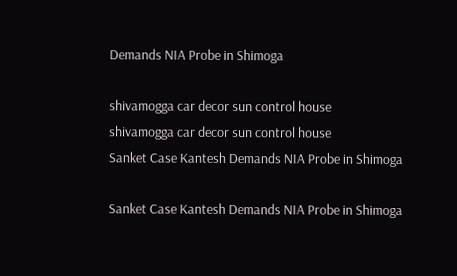Demands NIA Probe in Shimoga

shivamogga car decor sun control house
shivamogga car decor sun control house
Sanket Case Kantesh Demands NIA Probe in Shimoga

Sanket Case Kantesh Demands NIA Probe in Shimoga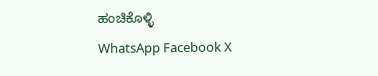ಹಂಚಿಕೊಳ್ಳಿ
WhatsApp Facebook X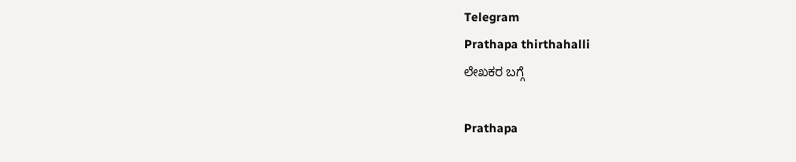Telegram
Prathapa thirthahalli
ಲೇಖಕರ ಬಗ್ಗೆ

Prathapa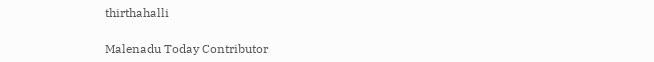thirthahalli

Malenadu Today Contributor